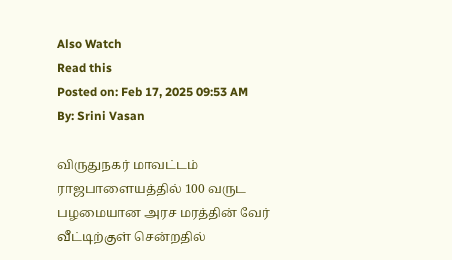Also Watch
Read this
Posted on: Feb 17, 2025 09:53 AM
By: Srini Vasan

விருதுநகர் மாவட்டம் ராஜபாளையத்தில் 100 வருட பழமையான அரச மரத்தின் வேர் வீட்டிற்குள் சென்றதில்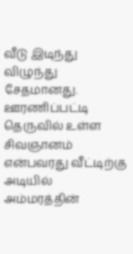வீடு இடிந்து விழுந்து சேதமானது.
ஊரணிப்பட்டி தெருவில் உள்ள சிவஞானம் என்பவரது வீட்டிற்கு அடியில் அம்மரத்தின்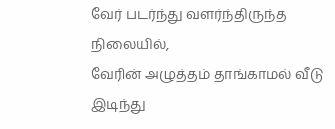வேர் படர்ந்து வளர்ந்திருந்த நிலையில்,
வேரின் அழுத்தம் தாங்காமல் வீடு இடிந்து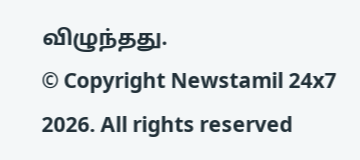விழுந்தது.
© Copyright Newstamil 24x7 2026. All rights reserved